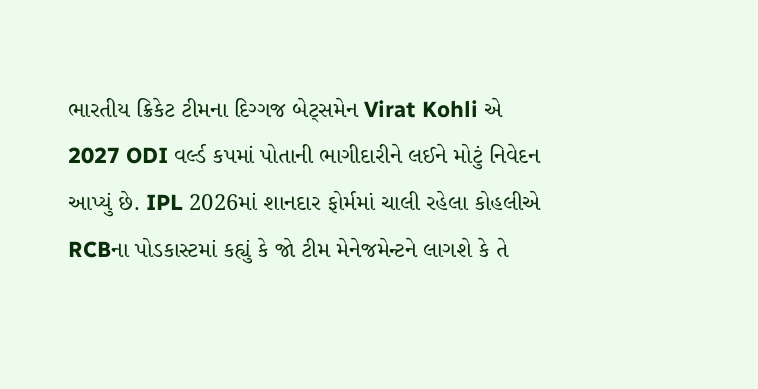ભારતીય ક્રિકેટ ટીમના દિગ્ગજ બેટ્સમેન Virat Kohli એ 2027 ODI વર્લ્ડ કપમાં પોતાની ભાગીદારીને લઈને મોટું નિવેદન આપ્યું છે. IPL 2026માં શાનદાર ફોર્મમાં ચાલી રહેલા કોહલીએ RCBના પોડકાસ્ટમાં કહ્યું કે જો ટીમ મેનેજમેન્ટને લાગશે કે તે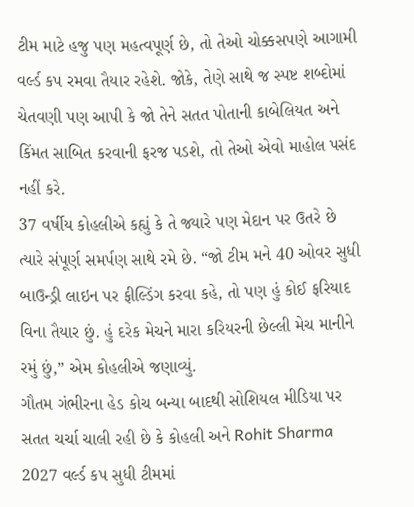ટીમ માટે હજુ પણ મહત્વપૂર્ણ છે, તો તેઓ ચોક્કસપણે આગામી વર્લ્ડ કપ રમવા તૈયાર રહેશે. જોકે, તેણે સાથે જ સ્પષ્ટ શબ્દોમાં ચેતવણી પણ આપી કે જો તેને સતત પોતાની કાબેલિયત અને કિંમત સાબિત કરવાની ફરજ પડશે, તો તેઓ એવો માહોલ પસંદ નહીં કરે.
37 વર્ષીય કોહલીએ કહ્યું કે તે જ્યારે પણ મેદાન પર ઉતરે છે ત્યારે સંપૂર્ણ સમર્પણ સાથે રમે છે. “જો ટીમ મને 40 ઓવર સુધી બાઉન્ડ્રી લાઇન પર ફીલ્ડિંગ કરવા કહે, તો પણ હું કોઈ ફરિયાદ વિના તૈયાર છું. હું દરેક મેચને મારા કરિયરની છેલ્લી મેચ માનીને રમું છું,” એમ કોહલીએ જણાવ્યું.
ગૌતમ ગંભીરના હેડ કોચ બન્યા બાદથી સોશિયલ મીડિયા પર સતત ચર્ચા ચાલી રહી છે કે કોહલી અને Rohit Sharma 2027 વર્લ્ડ કપ સુધી ટીમમાં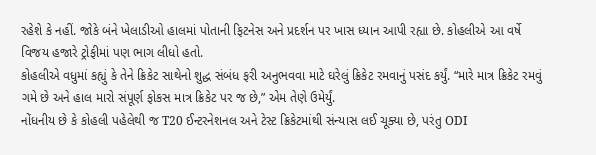રહેશે કે નહીં. જોકે બંને ખેલાડીઓ હાલમાં પોતાની ફિટનેસ અને પ્રદર્શન પર ખાસ ધ્યાન આપી રહ્યા છે. કોહલીએ આ વર્ષે વિજય હજારે ટ્રોફીમાં પણ ભાગ લીધો હતો.
કોહલીએ વધુમાં કહ્યું કે તેને ક્રિકેટ સાથેનો શુદ્ધ સંબંધ ફરી અનુભવવા માટે ઘરેલું ક્રિકેટ રમવાનું પસંદ કર્યું. “મારે માત્ર ક્રિકેટ રમવું ગમે છે અને હાલ મારો સંપૂર્ણ ફોકસ માત્ર ક્રિકેટ પર જ છે,” એમ તેણે ઉમેર્યું.
નોંધનીય છે કે કોહલી પહેલેથી જ T20 ઈન્ટરનેશનલ અને ટેસ્ટ ક્રિકેટમાંથી સંન્યાસ લઈ ચૂક્યા છે, પરંતુ ODI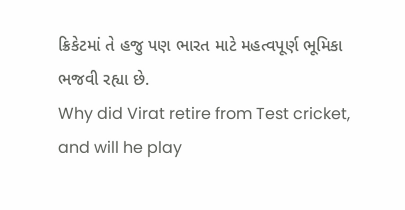ક્રિકેટમાં તે હજુ પણ ભારત માટે મહત્વપૂર્ણ ભૂમિકા ભજવી રહ્યા છે.
Why did Virat retire from Test cricket, and will he play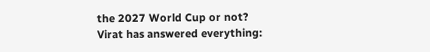the 2027 World Cup or not?
Virat has answered everything: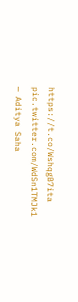https://t.co/WshqgB7ita pic.twitter.com/WdSn1TMJk1
— Aditya Saha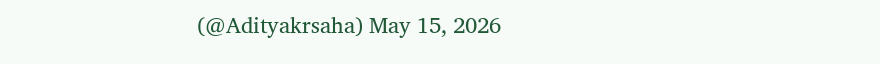(@Adityakrsaha) May 15, 2026